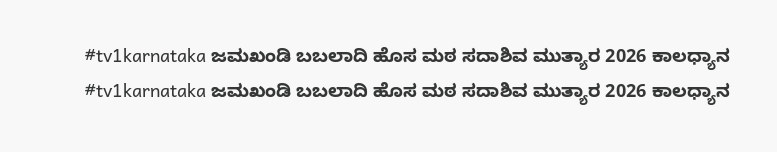#tv1karnataka ಜಮಖಂಡಿ ಬಬಲಾದಿ ಹೊಸ ಮಠ ಸದಾಶಿವ ಮುತ್ಯಾರ 2026 ಕಾಲಧ್ಯಾನ
#tv1karnataka ಜಮಖಂಡಿ ಬಬಲಾದಿ ಹೊಸ ಮಠ ಸದಾಶಿವ ಮುತ್ಯಾರ 2026 ಕಾಲಧ್ಯಾನ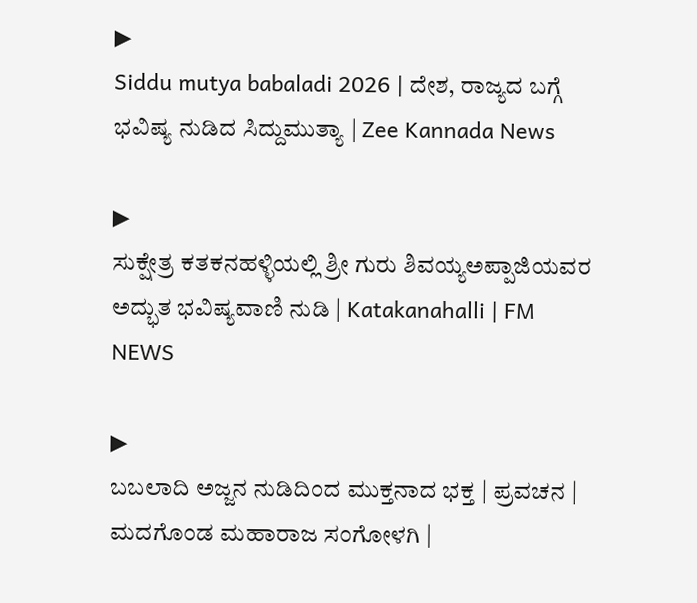▶
Siddu mutya babaladi 2026 | ದೇಶ, ರಾಜ್ಯದ ಬಗ್ಗೆ ಭವಿಷ್ಯ ನುಡಿದ ಸಿದ್ದುಮುತ್ಯಾ | Zee Kannada News

▶
ಸುಕ್ಷೇತ್ರ ಕತಕನಹಳ್ಳಿಯಲ್ಲಿ ಶ್ರೀ ಗುರು ಶಿವಯ್ಯಅಪ್ಪಾಜಿಯವರ ಅದ್ಭುತ ಭವಿಷ್ಯವಾಣಿ ನುಡಿ | Katakanahalli | FM NEWS

▶
ಬಬಲಾದಿ ಅಜ್ಜನ ನುಡಿದಿಂದ ಮುಕ್ತನಾದ ಭಕ್ತ | ಪ್ರವಚನ | ಮದಗೊಂಡ ಮಹಾರಾಜ ಸಂಗೋಳಗಿ |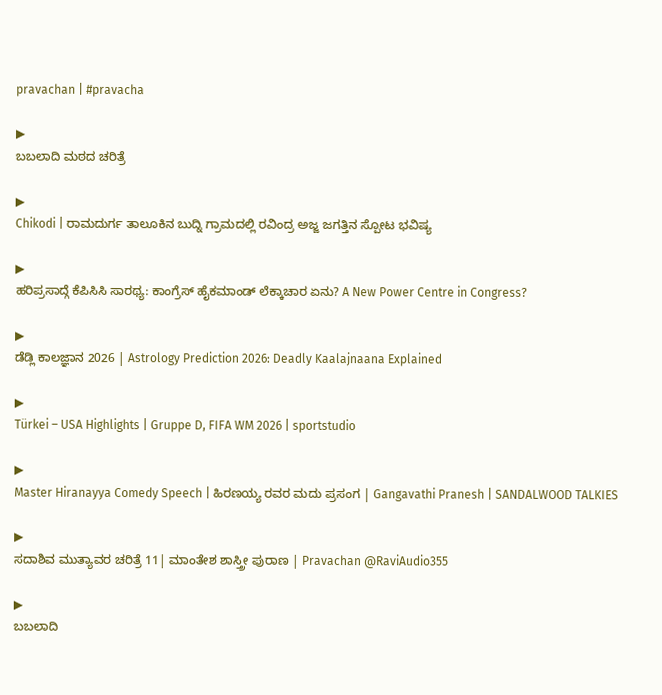pravachan | #pravacha

▶
ಬಬಲಾದಿ ಮಠದ ಚರಿತ್ರೆ

▶
Chikodi | ರಾಮದುರ್ಗ ತಾಲೂಕಿನ ಬುದ್ನಿ ಗ್ರಾಮದಲ್ಲಿ ರವಿಂದ್ರ ಅಜ್ಜ ಜಗತ್ತಿನ ಸ್ಪೋಟ ಭವಿಷ್ಯ

▶
ಹರಿಪ್ರಸಾದ್ಗೆ ಕೆಪಿಸಿಸಿ ಸಾರಥ್ಯ: ಕಾಂಗ್ರೆಸ್ ಹೈಕಮಾಂಡ್ ಲೆಕ್ಕಾಚಾರ ಏನು? A New Power Centre in Congress?

▶
ಡೆಡ್ಲಿ ಕಾಲಜ್ಞಾನ 2026 | Astrology Prediction 2026: Deadly Kaalajnaana Explained

▶
Türkei – USA Highlights | Gruppe D, FIFA WM 2026 | sportstudio

▶
Master Hiranayya Comedy Speech | ಹಿರಣಯ್ಯ ರವರ ಮದು ಪ್ರಸಂಗ | Gangavathi Pranesh | SANDALWOOD TALKIES

▶
ಸದಾಶಿವ ಮುತ್ಯಾವರ ಚರಿತ್ರೆ 11| ಮಾಂತೇಶ ಶಾಸ್ತ್ರೀ ಪುರಾಣ | Pravachan @RaviAudio355

▶
ಬಬಲಾದಿ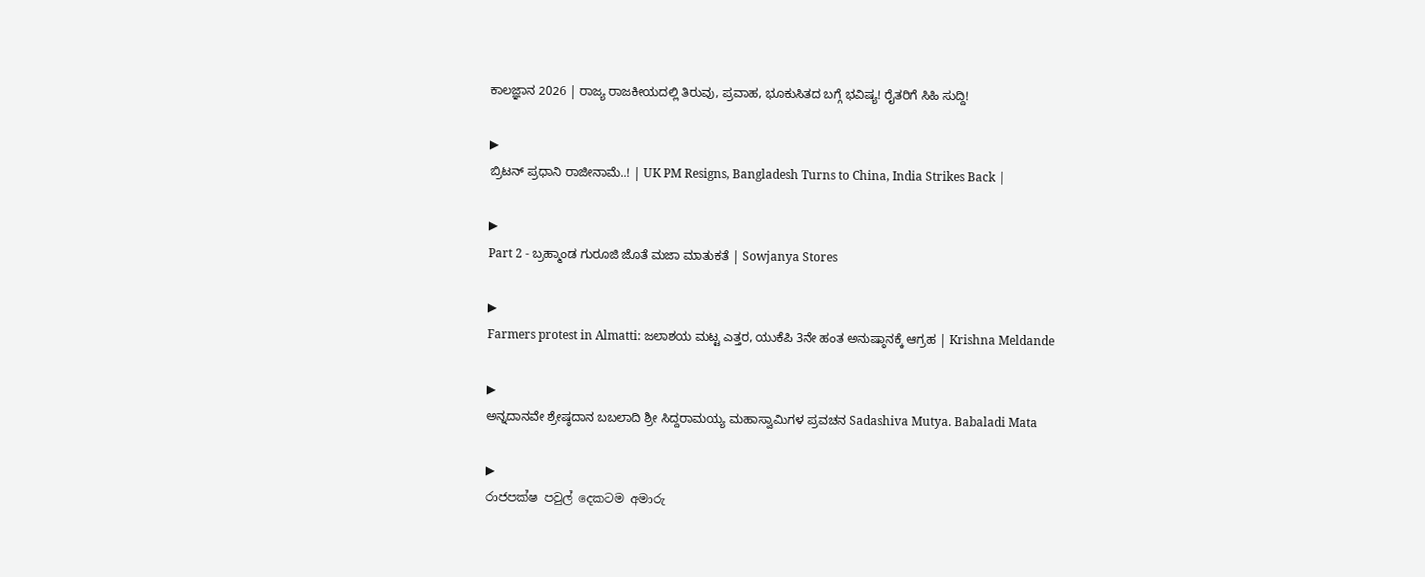ಕಾಲಜ್ಞಾನ 2026 | ರಾಜ್ಯ ರಾಜಕೀಯದಲ್ಲಿ ತಿರುವು, ಪ್ರವಾಹ, ಭೂಕುಸಿತದ ಬಗ್ಗೆ ಭವಿಷ್ಯ! ರೈತರಿಗೆ ಸಿಹಿ ಸುದ್ದಿ!

▶
ಬ್ರಿಟನ್ ಪ್ರಧಾನಿ ರಾಜೀನಾಮೆ..! | UK PM Resigns, Bangladesh Turns to China, India Strikes Back |

▶
Part 2 - ಬ್ರಹ್ಮಾಂಡ ಗುರೂಜಿ ಜೊತೆ ಮಜಾ ಮಾತುಕತೆ | Sowjanya Stores

▶
Farmers protest in Almatti: ಜಲಾಶಯ ಮಟ್ಟ ಎತ್ತರ, ಯುಕೆಪಿ 3ನೇ ಹಂತ ಅನುಷ್ಠಾನಕ್ಕೆ ಆಗ್ರಹ | Krishna Meldande

▶
ಅನ್ನದಾನವೇ ಶ್ರೇಷ್ಠದಾನ ಬಬಲಾದಿ ಶ್ರೀ ಸಿದ್ದರಾಮಯ್ಯ ಮಹಾಸ್ವಾಮಿಗಳ ಪ್ರವಚನ Sadashiva Mutya. Babaladi Mata

▶
රාජපක්ෂ පවුල් දෙකටම අමාරු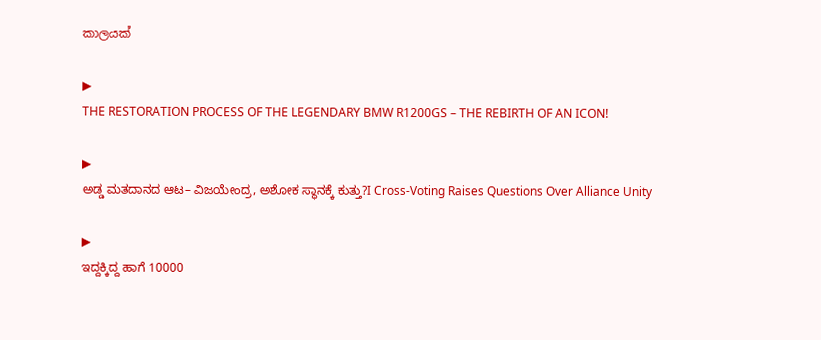කාලයක්

▶
THE RESTORATION PROCESS OF THE LEGENDARY BMW R1200GS – THE REBIRTH OF AN ICON!

▶
ಅಡ್ಡ ಮತದಾನದ ಆಟ– ವಿಜಯೇಂದ್ರ, ಅಶೋಕ ಸ್ಥಾನಕ್ಕೆ ಕುತ್ತು?I Cross-Voting Raises Questions Over Alliance Unity

▶
ಇದ್ದಕ್ಕಿದ್ದ ಹಾಗೆ 10000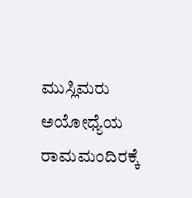ಮುಸ್ಲಿಮರು ಅಯೋಧ್ಯೆಯ ರಾಮಮಂದಿರಕ್ಕೆ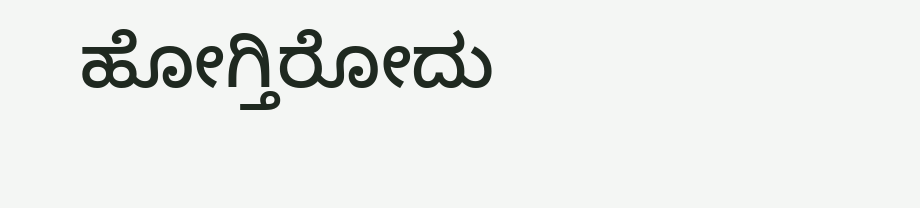ಹೋಗ್ತಿರೋದು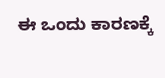ಈ ಒಂದು ಕಾರಣಕ್ಕೆ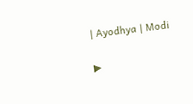| Ayodhya | Modi

▶